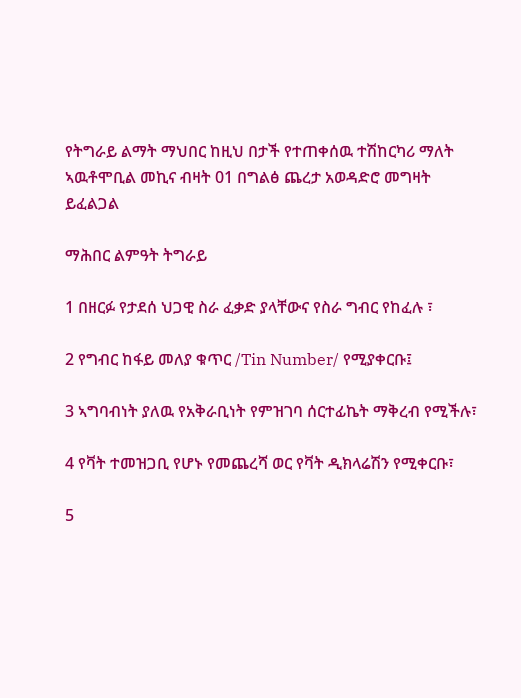የትግራይ ልማት ማህበር ከዚህ በታች የተጠቀሰዉ ተሽከርካሪ ማለት ኣዉቶሞቢል መኪና ብዛት 01 በግልፅ ጨረታ አወዳድሮ መግዛት ይፈልጋል

ማሕበር ልምዓት ትግራይ

1 በዘርፉ የታደሰ ህጋዊ ስራ ፈቃድ ያላቸውና የስራ ግብር የከፈሉ ፣

2 የግብር ከፋይ መለያ ቁጥር /Tin Number/ የሚያቀርቡ፤

3 ኣግባብነት ያለዉ የአቅራቢነት የምዝገባ ሰርተፊኬት ማቅረብ የሚችሉ፣

4 የቫት ተመዝጋቢ የሆኑ የመጨረሻ ወር የቫት ዲክላሬሽን የሚቀርቡ፣

5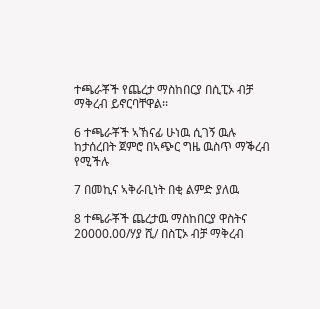ተጫራቾች የጨረታ ማስከበርያ በሲፒኦ ብቻ ማቅረብ ይኖርባቸዋል፡፡

6 ተጫራቾች ኣኸናፊ ሁነዉ ሲገኝ ዉሉ ከታሰረበት ጀምሮ በኣጭር ግዜ ዉስጥ ማቕረብ የሚችሉ

7 በመኪና ኣቅራቢነት በቂ ልምድ ያለዉ

8 ተጫራቾች ጨረታዉ ማስከበርያ ዋስትና 20000.00/ሃያ ሺ/ በስፒኦ ብቻ ማቅረብ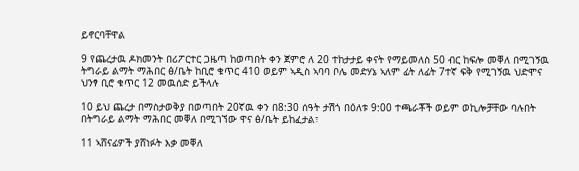ይኖርባቸዋል

9 የጨረታዉ ዶክመንት በሪፖርተር ጋዜጣ ከወጣበት ቀን ጀምሮ ለ 20 ተከታታይ ቀናት የማይመለስ 50 ብር ከፍሎ መቐለ በሚገኝዉ ትግራይ ልማት ማሕበር ፅ/ቤት ከቢሮ ቁጥር 410 ወይም ኣዲስ ኣባባ ቦሌ መድሃኔ ኣለም ፊት ለፊት 7ተኛ ፍቅ የሚገኝዉ ህድሞና ህንፃ ቢሮ ቁጥር 12 መዉሰድ ይችላሉ

10 ይህ ጨረታ በማስታወቅያ በወጣበት 20ኛዉ ቀን በ8:30 ሰዓት ታሽጎ በዕለቱ 9:00 ተጫራቾች ወይም ወኪሎቻቸው ባሉበት በትግራይ ልማት ማሕበር መቐለ በሚገኘው ዋና ፅ/ቤት ይከፈታል፣

11 ኣሸናፊዎች ያሸነፉት እቃ መቐለ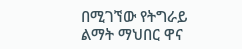በሚገኘው የትግራይ ልማት ማህበር ዋና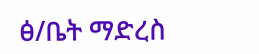ፅ/ቤት ማድረስ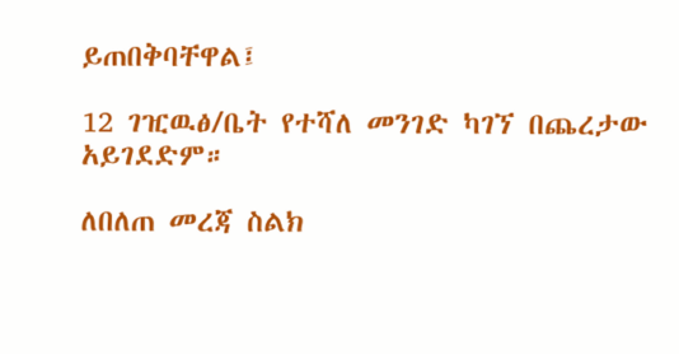ይጠበቅባቸዋል፤

12 ገዢዉፅ/ቤት የተሻለ መንገድ ካገኘ በጨረታው አይገደድም።

ለበለጠ መረጃ ስልክ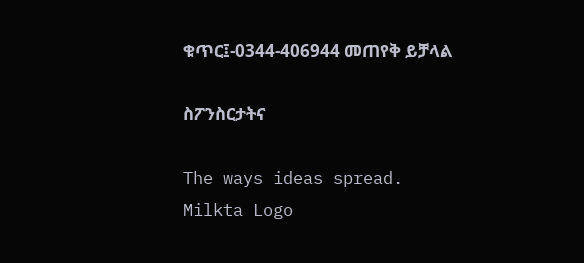ቁጥር፤-0344-406944 መጠየቅ ይቻላል

ስፖንስርታትና

The ways ideas spread.
Milkta Logo